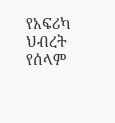የአፍሪካ ህብረት የሰላም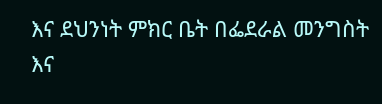እና ደህንነት ምክር ቤት በፌደራል መንግስት እና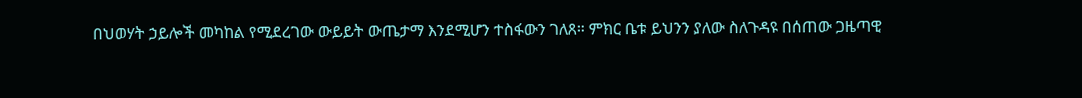በህወሃት ኃይሎች መካከል የሚደረገው ውይይት ውጤታማ እንደሚሆን ተስፋውን ገለጸ። ምክር ቤቱ ይህንን ያለው ስለጉዳዩ በሰጠው ጋዜጣዊ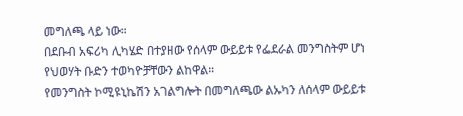መግለጫ ላይ ነው።
በደቡብ አፍሪካ ሊካሄድ በተያዘው የሰላም ውይይቱ የፌደራል መንግስትም ሆነ የህወሃት ቡድን ተወካዮቻቸውን ልከዋል።
የመንግስት ኮሚዩኒኬሽን አገልግሎት በመግለጫው ልኡካን ለሰላም ውይይቱ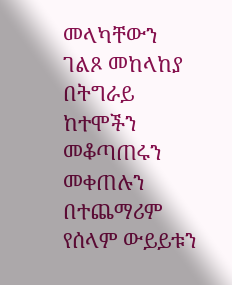መላካቸውን ገልጾ መከላከያ በትግራይ ከተሞችን መቆጣጠሩን መቀጠሉን በተጨማሪም የሰላም ውይይቱን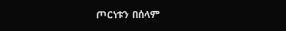ጦርነቱን በሰላም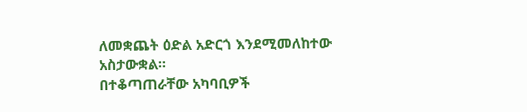ለመቋጨት ዕድል አድርጎ እንደሚመለከተው አስታውቋል።
በተቆጣጠራቸው አካባቢዎች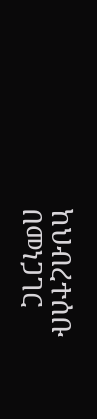ከህብረተሰቡ በመነጋገር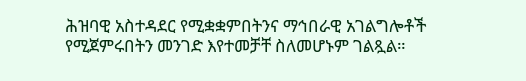ሕዝባዊ አስተዳደር የሚቋቋምበትንና ማኅበራዊ አገልግሎቶች የሚጀምሩበትን መንገድ እየተመቻቸ ስለመሆኑም ገልጿል።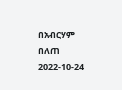በአብርሃም በለጠ
2022-10-24